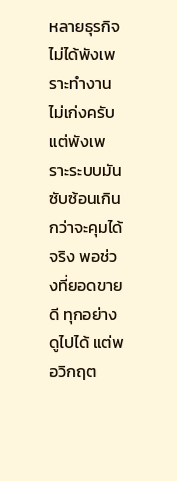หลายธุรกิจไม่ได้พังเพราะทำงานไม่เก่งครับ แต่พังเพราะระบบมันซับซ้อนเกินกว่าจะคุมได้จริง พอช่วงที่ยอดขายดี ทุกอย่างดูไปได้ แต่พอวิกฤต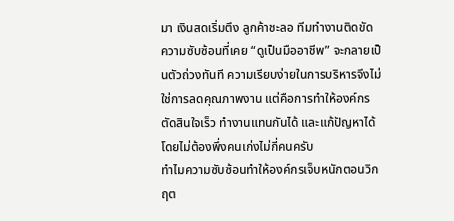มา เงินสดเริ่มตึง ลูกค้าชะลอ ทีมทำงานติดขัด ความซับซ้อนที่เคย “ดูเป็นมืออาชีพ” จะกลายเป็นตัวถ่วงทันที ความเรียบง่ายในการบริหารจึงไม่ใช่การลดคุณภาพงาน แต่คือการทำให้องค์กรตัดสินใจเร็ว ทำงานแทนกันได้ และแก้ปัญหาได้โดยไม่ต้องพึ่งคนเก่งไม่กี่คนครับ
ทำไมความซับซ้อนทำให้องค์กรเจ็บหนักตอนวิกฤต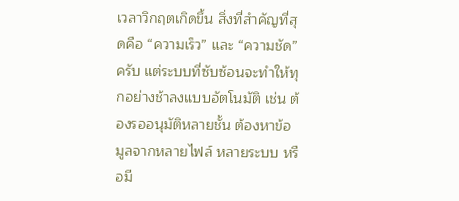เวลาวิกฤตเกิดขึ้น สิ่งที่สำคัญที่สุดคือ “ความเร็ว” และ “ความชัด” ครับ แต่ระบบที่ซับซ้อนจะทำให้ทุกอย่างช้าลงแบบอัตโนมัติ เช่น ต้องรออนุมัติหลายชั้น ต้องหาข้อมูลจากหลายไฟล์ หลายระบบ หรือมี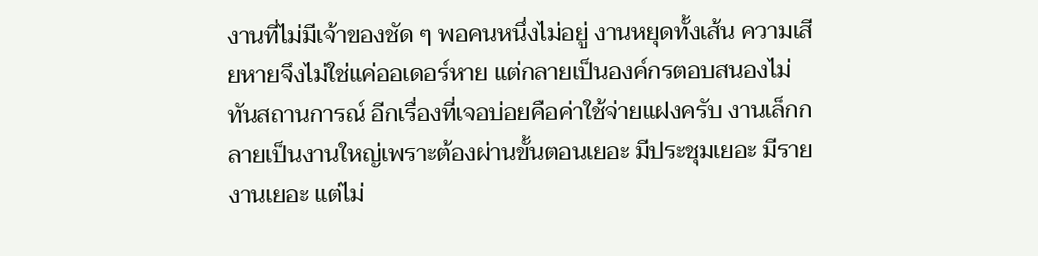งานที่ไม่มีเจ้าของชัด ๆ พอคนหนึ่งไม่อยู่ งานหยุดทั้งเส้น ความเสียหายจึงไม่ใช่แค่ออเดอร์หาย แต่กลายเป็นองค์กรตอบสนองไม่ทันสถานการณ์ อีกเรื่องที่เจอบ่อยคือค่าใช้จ่ายแฝงครับ งานเล็กกลายเป็นงานใหญ่เพราะต้องผ่านขั้นตอนเยอะ มีประชุมเยอะ มีรายงานเยอะ แต่ไม่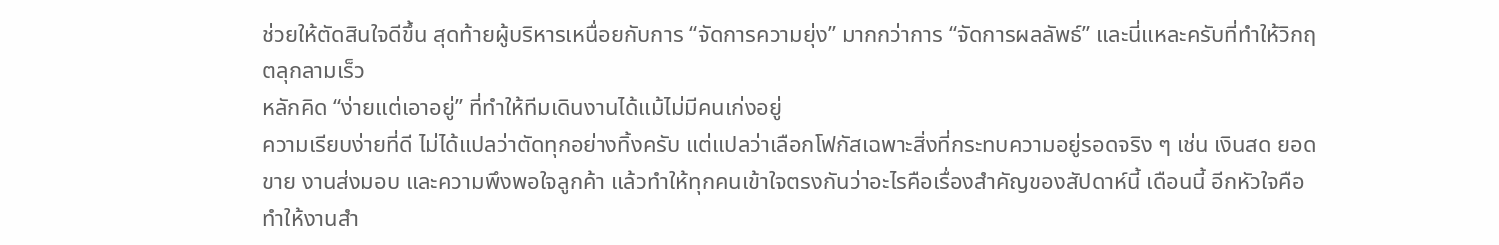ช่วยให้ตัดสินใจดีขึ้น สุดท้ายผู้บริหารเหนื่อยกับการ “จัดการความยุ่ง” มากกว่าการ “จัดการผลลัพธ์” และนี่แหละครับที่ทำให้วิกฤตลุกลามเร็ว
หลักคิด “ง่ายแต่เอาอยู่” ที่ทำให้ทีมเดินงานได้แม้ไม่มีคนเก่งอยู่
ความเรียบง่ายที่ดี ไม่ได้แปลว่าตัดทุกอย่างทิ้งครับ แต่แปลว่าเลือกโฟกัสเฉพาะสิ่งที่กระทบความอยู่รอดจริง ๆ เช่น เงินสด ยอดขาย งานส่งมอบ และความพึงพอใจลูกค้า แล้วทำให้ทุกคนเข้าใจตรงกันว่าอะไรคือเรื่องสำคัญของสัปดาห์นี้ เดือนนี้ อีกหัวใจคือทำให้งานสำ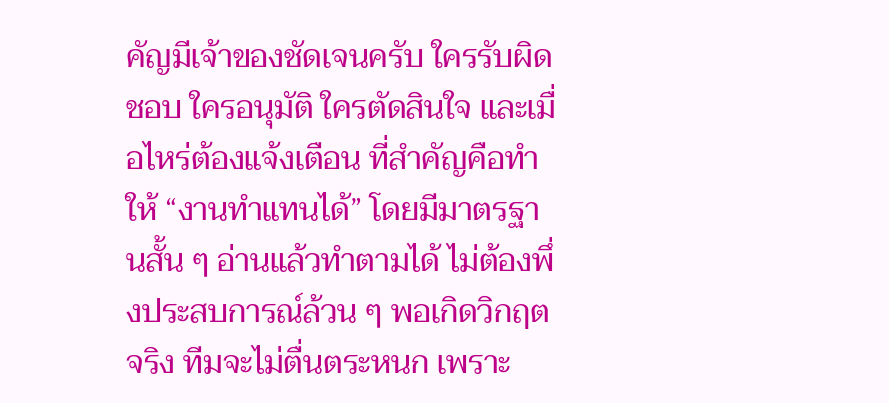คัญมีเจ้าของชัดเจนครับ ใครรับผิดชอบ ใครอนุมัติ ใครตัดสินใจ และเมื่อไหร่ต้องแจ้งเตือน ที่สำคัญคือทำให้ “งานทำแทนได้” โดยมีมาตรฐานสั้น ๆ อ่านแล้วทำตามได้ ไม่ต้องพึ่งประสบการณ์ล้วน ๆ พอเกิดวิกฤตจริง ทีมจะไม่ตื่นตระหนก เพราะ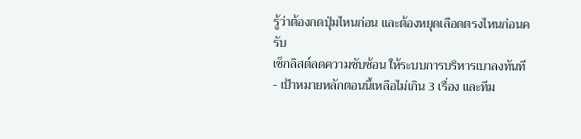รู้ว่าต้องกดปุ่มไหนก่อน และต้องหยุดเลือดตรงไหนก่อนครับ
เช็กลิสต์ลดความซับซ้อน ให้ระบบการบริหารเบาลงทันที
- เป้าหมายหลักตอนนี้เหลือไม่เกิน 3 เรื่อง และทีม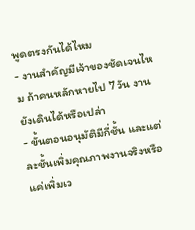พูดตรงกันได้ไหม
- งานสำคัญมีเจ้าของชัดเจนไหม ถ้าคนหลักหายไป 7 วัน งานยังเดินได้หรือเปล่า
- ขั้นตอนอนุมัติมีกี่ชั้น และแต่ละชั้นเพิ่มคุณภาพงานจริงหรือแค่เพิ่มเว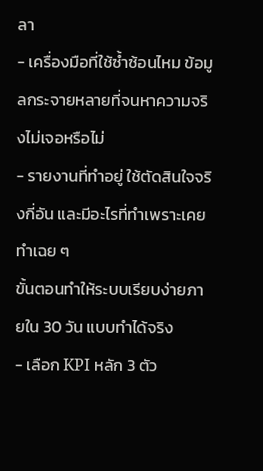ลา
- เครื่องมือที่ใช้ซ้ำซ้อนไหม ข้อมูลกระจายหลายที่จนหาความจริงไม่เจอหรือไม่
- รายงานที่ทำอยู่ ใช้ตัดสินใจจริงกี่อัน และมีอะไรที่ทำเพราะเคยทำเฉย ๆ
ขั้นตอนทำให้ระบบเรียบง่ายภายใน 30 วัน แบบทำได้จริง
- เลือก KPI หลัก 3 ตัว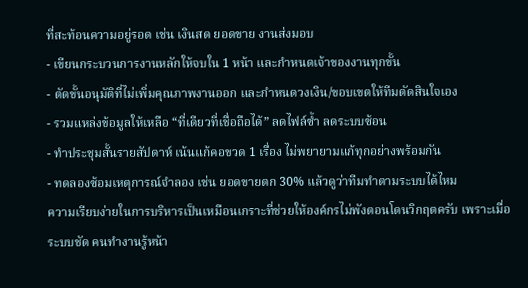ที่สะท้อนความอยู่รอด เช่น เงินสด ยอดขาย งานส่งมอบ
- เขียนกระบวนการงานหลักให้จบใน 1 หน้า และกำหนดเจ้าของงานทุกขั้น
- ตัดขั้นอนุมัติที่ไม่เพิ่มคุณภาพงานออก และกำหนดวงเงิน/ขอบเขตให้ทีมตัดสินใจเอง
- รวมแหล่งข้อมูลให้เหลือ “ที่เดียวที่เชื่อถือได้” ลดไฟล์ซ้ำ ลดระบบซ้อน
- ทำประชุมสั้นรายสัปดาห์ เน้นแก้คอขวด 1 เรื่อง ไม่พยายามแก้ทุกอย่างพร้อมกัน
- ทดลองซ้อมเหตุการณ์จำลอง เช่น ยอดขายตก 30% แล้วดูว่าทีมทำตามระบบได้ไหม
ความเรียบง่ายในการบริหารเป็นเหมือนเกราะที่ช่วยให้องค์กรไม่พังตอนโดนวิกฤตครับ เพราะเมื่อระบบชัด คนทำงานรู้หน้า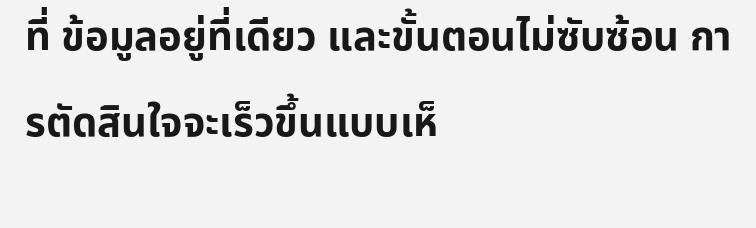ที่ ข้อมูลอยู่ที่เดียว และขั้นตอนไม่ซับซ้อน การตัดสินใจจะเร็วขึ้นแบบเห็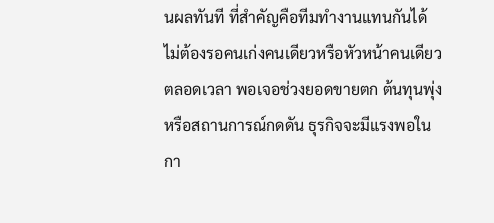นผลทันที ที่สำคัญคือทีมทำงานแทนกันได้ ไม่ต้องรอคนเก่งคนเดียวหรือหัวหน้าคนเดียวตลอดเวลา พอเจอช่วงยอดขายตก ต้นทุนพุ่ง หรือสถานการณ์กดดัน ธุรกิจจะมีแรงพอในกา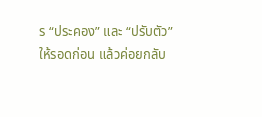ร “ประคอง” และ “ปรับตัว” ให้รอดก่อน แล้วค่อยกลับ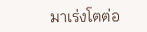มาเร่งโตต่อ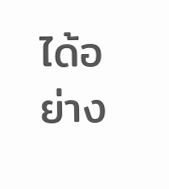ได้อย่าง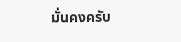มั่นคงครับ